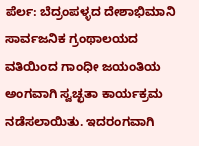ಪೆರ್ಲ: ಬೆದ್ರಂಪಳ್ಳದ ದೇಶಾಭಿಮಾನಿ ಸಾರ್ವಜನಿಕ ಗ್ರಂಥಾಲಯದ ವತಿಯಿಂದ ಗಾಂಧೀ ಜಯಂತಿಯ ಅಂಗವಾಗಿ ಸ್ವಚ್ಛತಾ ಕಾರ್ಯಕ್ರಮ ನಡೆಸಲಾಯಿತು. ಇದರಂಗವಾಗಿ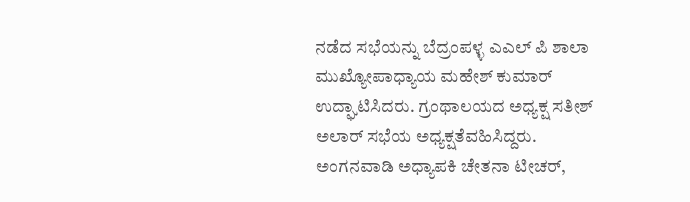ನಡೆದ ಸಭೆಯನ್ನು ಬೆದ್ರಂಪಳ್ಳ ಎಎಲ್ ಪಿ ಶಾಲಾ ಮುಖ್ಯೋಪಾಧ್ಯಾಯ ಮಹೇಶ್ ಕುಮಾರ್ ಉದ್ಘಾಟಿಸಿದರು. ಗ್ರಂಥಾಲಯದ ಅಧ್ಯಕ್ಷ ಸತೀಶ್ ಅಲಾರ್ ಸಭೆಯ ಅಧ್ಯಕ್ಷತೆವಹಿಸಿದ್ದರು. ಅಂಗನವಾಡಿ ಅಧ್ಯಾಪಕಿ ಚೇತನಾ ಟೀಚರ್,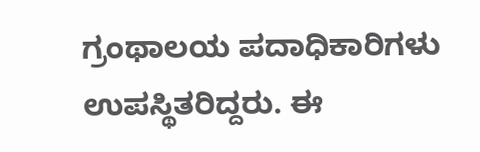ಗ್ರಂಥಾಲಯ ಪದಾಧಿಕಾರಿಗಳು ಉಪಸ್ಥಿತರಿದ್ದರು. ಈ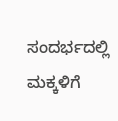ಸಂದರ್ಭದಲ್ಲಿ ಮಕ್ಕಳಿಗೆ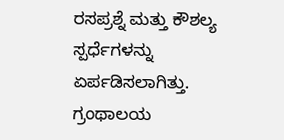ರಸಪ್ರಶ್ನೆ ಮತ್ತು ಕೌಶಲ್ಯ ಸ್ಪರ್ಧೆಗಳನ್ನು ಏರ್ಪಡಿಸಲಾಗಿತ್ತು.
ಗ್ರಂಥಾಲಯ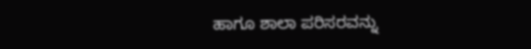ಹಾಗೂ ಶಾಲಾ ಪರಿಸರವನ್ನು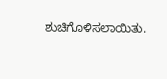ಶುಚಿಗೊಳಿಸಲಾಯಿತು.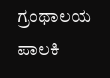ಗ್ರಂಥಾಲಯ ಪಾಲಕಿ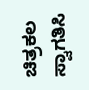ಚಿತ್ರಕಲ ಸ್ವಾಗತಿಸಿ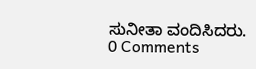ಸುನೀತಾ ವಂದಿಸಿದರು.
0 Comments